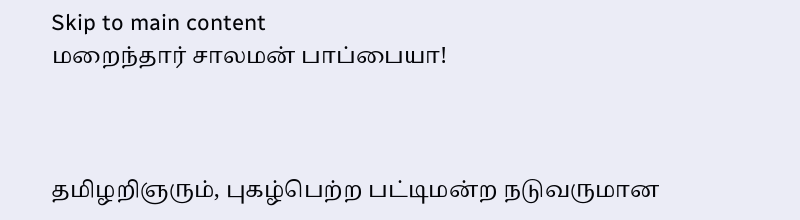Skip to main content
மறைந்தார் சாலமன் பாப்பையா!



தமிழறிஞரும், புகழ்பெற்ற பட்டிமன்ற நடுவருமான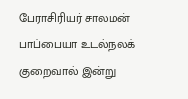பேராசிரியர் சாலமன் பாப்பையா உடல்நலக் குறைவால் இன்று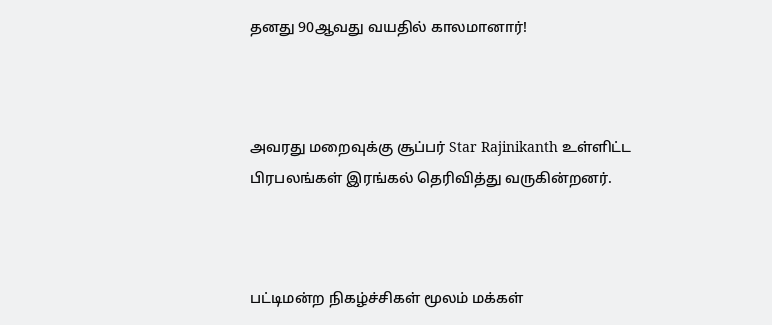தனது 90ஆவது வயதில் காலமானார்!



அவரது மறைவுக்கு சூப்பர் Star Rajinikanth உள்ளிட்ட பிரபலங்கள் இரங்கல் தெரிவித்து வருகின்றனர்.



பட்டிமன்ற நிகழ்ச்சிகள் மூலம் மக்கள்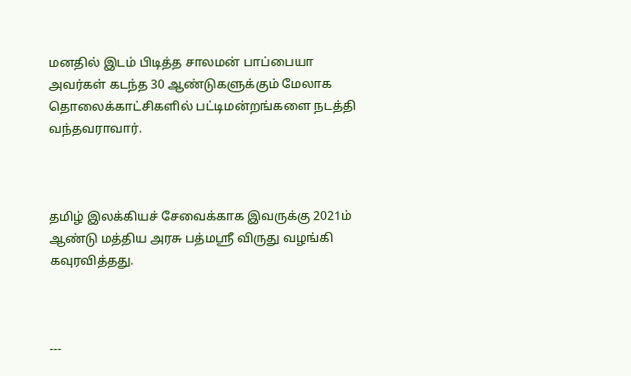மனதில் இடம் பிடித்த சாலமன் பாப்பையா அவர்கள் கடந்த 30 ஆண்டுகளுக்கும் மேலாக தொலைக்காட்சிகளில் பட்டிமன்றங்களை நடத்தி வந்தவராவார்.



தமிழ் இலக்கியச் சேவைக்காக இவருக்கு 2021ம் ஆண்டு மத்திய அரசு பத்மஸ்ரீ விருது வழங்கி கவுரவித்தது.



---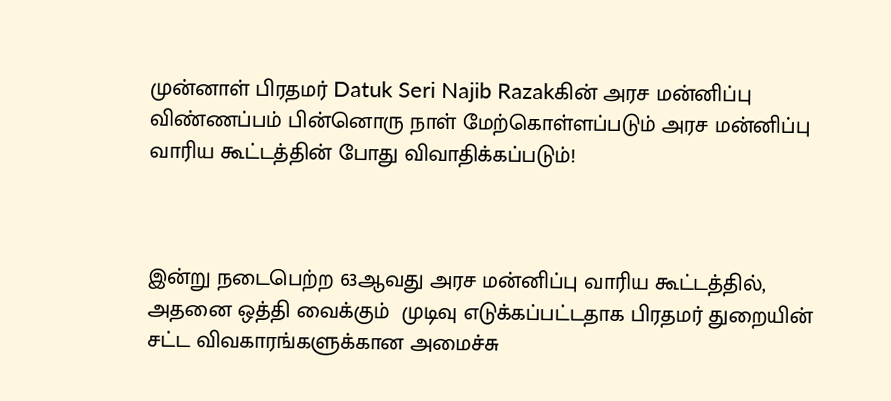முன்னாள் பிரதமர் Datuk Seri Najib Razakகின் அரச மன்னிப்பு விண்ணப்பம் பின்னொரு நாள் மேற்கொள்ளப்படும் அரச மன்னிப்பு வாரிய கூட்டத்தின் போது விவாதிக்கப்படும்!



இன்று நடைபெற்ற 63ஆவது அரச மன்னிப்பு வாரிய கூட்டத்தில், அதனை ஒத்தி வைக்கும்  முடிவு எடுக்கப்பட்டதாக பிரதமர் துறையின் சட்ட விவகாரங்களுக்கான அமைச்சு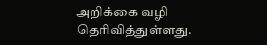அறிக்கை வழி தெரிவித்துள்ளது.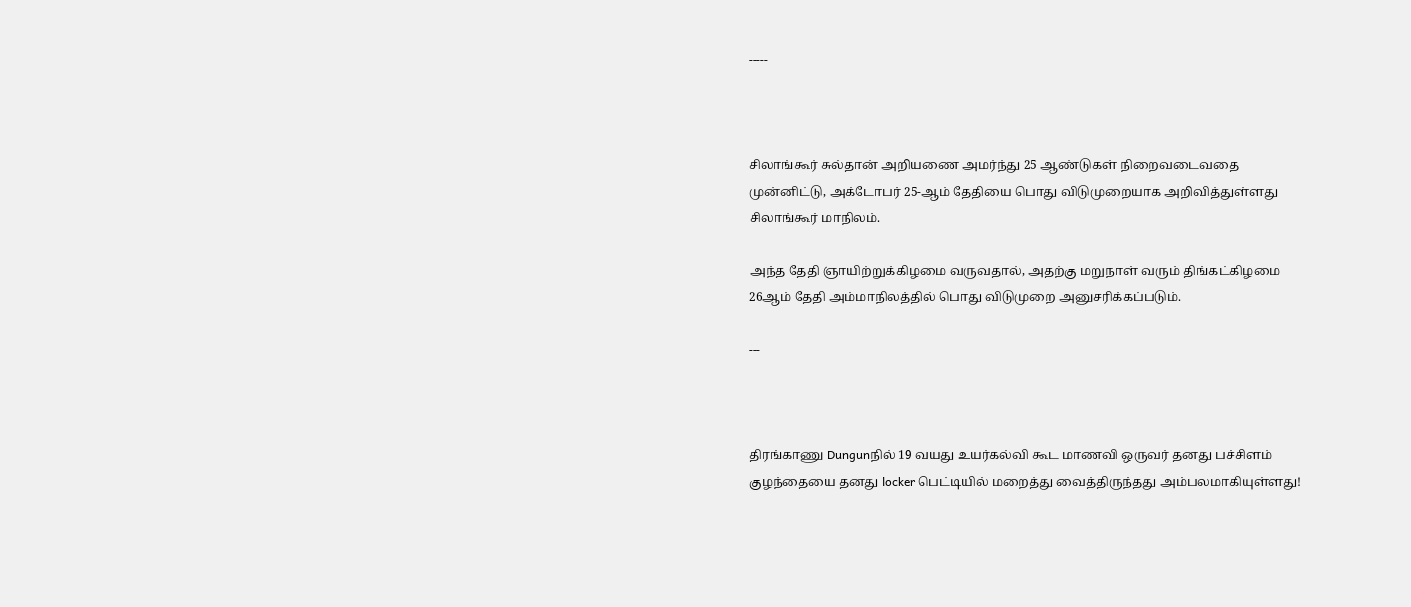-----



சிலாங்கூர் சுல்தான் அறியணை அமர்ந்து 25 ஆண்டுகள் நிறைவடைவதை முன்னிட்டு, அக்டோபர் 25-ஆம் தேதியை பொது விடுமுறையாக அறிவித்துள்ளது சிலாங்கூர் மாநிலம்.

அந்த தேதி ஞாயிற்றுக்கிழமை வருவதால், அதற்கு மறுநாள் வரும் திங்கட்கிழமை 26ஆம் தேதி அம்மாநிலத்தில் பொது விடுமுறை அனுசரிக்கப்படும்.

---



திரங்காணு Dungunநில் 19 வயது உயர்கல்வி கூட மாணவி ஒருவர் தனது பச்சிளம் குழந்தையை தனது locker பெட்டியில் மறைத்து வைத்திருந்தது அம்பலமாகியுள்ளது!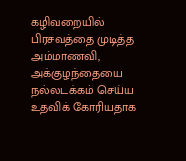கழிவறையில் பிரசவத்தை முடித்த அம்மாணவி, அக்குழந்தையை நல்லடக்கம் செய்ய உதவிக் கோரியதாக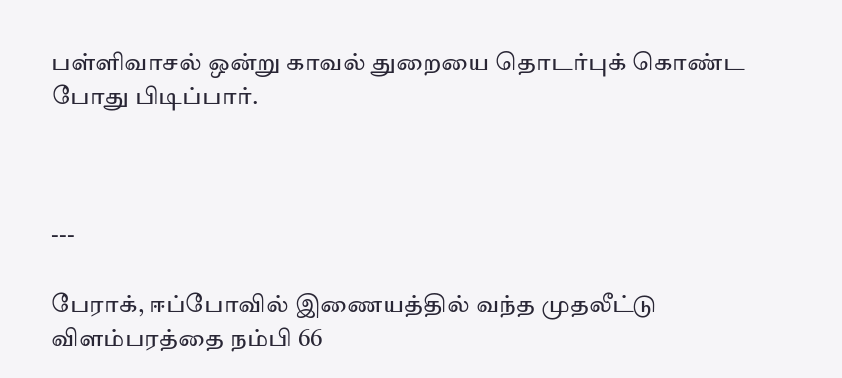பள்ளிவாசல் ஒன்று காவல் துறையை தொடர்புக் கொண்ட போது பிடிப்பார்.



---

பேராக், ஈப்போவில் இணையத்தில் வந்த முதலீட்டு விளம்பரத்தை நம்பி 66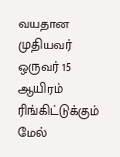வயதான முதியவர் ஒருவர் 15 ஆயிரம் ரிங்கிட்டுக்கும் மேல்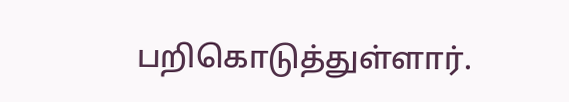பறிகொடுத்துள்ளார்.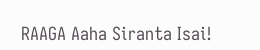RAAGA Aaha Siranta Isai!